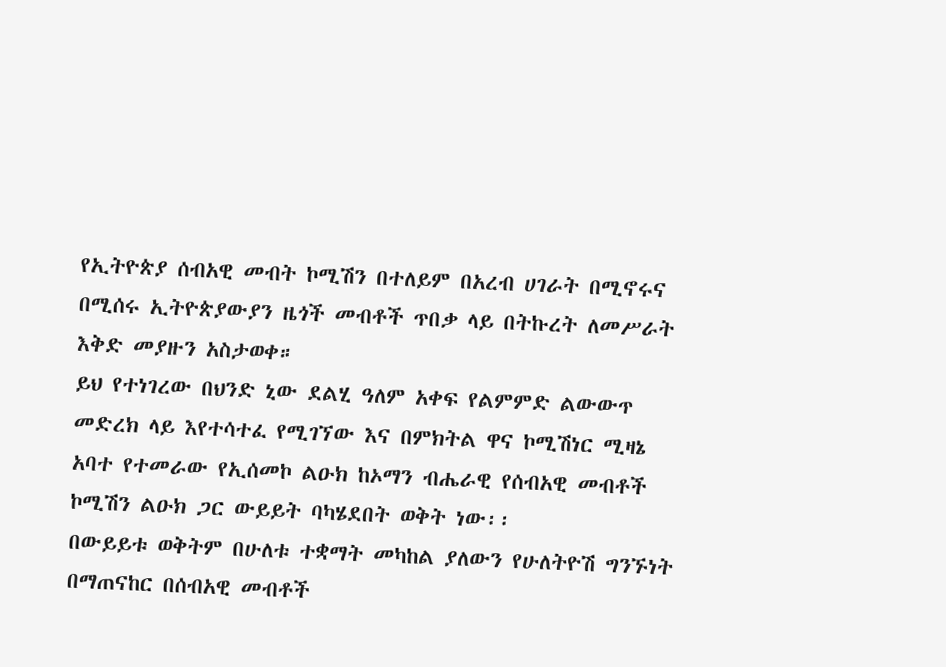የኢትዮጵያ ሰብአዊ መብት ኮሚሽን በተለይም በአረብ ሀገራት በሚኖሩና በሚሰሩ ኢትዮጵያውያን ዜጎች መብቶች ጥበቃ ላይ በትኩረት ለመሥራት እቅድ መያዙን አስታወቀ።
ይህ የተነገረው በህንድ ኒው ደልሂ ዓለም አቀፍ የልምምድ ልውውጥ መድረክ ላይ እየተሳተፈ የሚገኘው እና በምክትል ዋና ኮሚሽነር ሚዛኔ አባተ የተመራው የኢሰመኮ ልዑክ ከኦማን ብሔራዊ የሰብአዊ መብቶች ኮሚሽን ልዑክ ጋር ውይይት ባካሄደበት ወቅት ነው፡፡
በውይይቱ ወቅትም በሁለቱ ተቋማት መካከል ያለውን የሁለትዮሽ ግንኙነት በማጠናከር በሰብአዊ መብቶች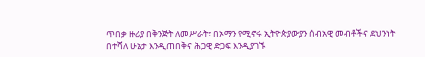ጥበቃ ዙሪያ በቅንጅት ለመሥራት፣ በኦማን የሚኖሩ ኢትዮጵያውያን ሰብአዊ መብቶችና ደህንነት በተሻለ ሁኔታ እንዲጠበቅና ሕጋዊ ድጋፍ እንዲያገኙ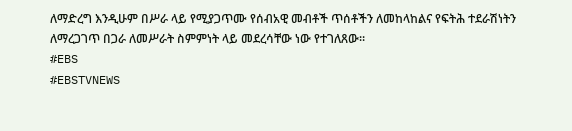ለማድረግ እንዲሁም በሥራ ላይ የሚያጋጥሙ የሰብአዊ መብቶች ጥሰቶችን ለመከላከልና የፍትሕ ተደራሽነትን ለማረጋገጥ በጋራ ለመሥራት ስምምነት ላይ መደረሳቸው ነው የተገለጸው።
#EBS
#EBSTVNEWS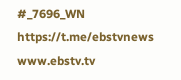#_7696_WN
https://t.me/ebstvnews
www.ebstv.tv